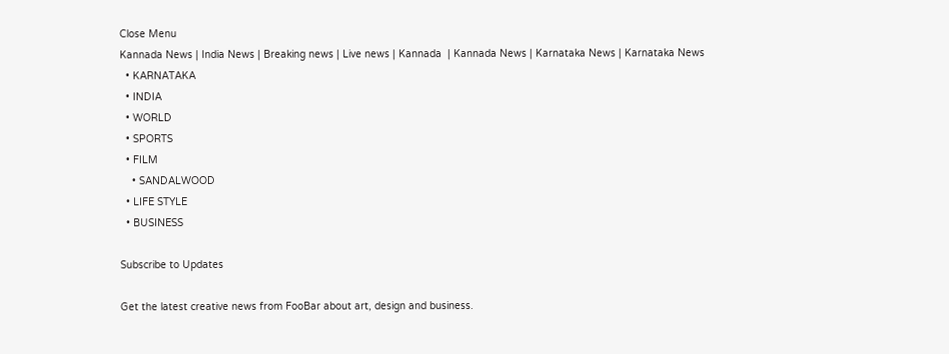Close Menu
Kannada News | India News | Breaking news | Live news | Kannada  | Kannada News | Karnataka News | Karnataka News
  • KARNATAKA
  • INDIA
  • WORLD
  • SPORTS
  • FILM
    • SANDALWOOD
  • LIFE STYLE
  • BUSINESS

Subscribe to Updates

Get the latest creative news from FooBar about art, design and business.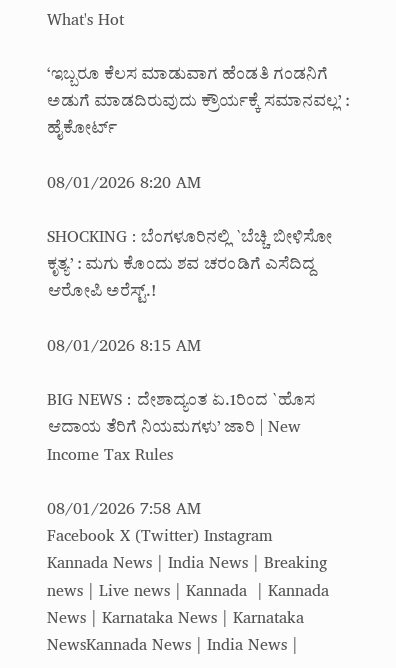What's Hot

‘ಇಬ್ಬರೂ ಕೆಲಸ ಮಾಡುವಾಗ ಹೆಂಡತಿ ಗಂಡನಿಗೆ ಅಡುಗೆ ಮಾಡದಿರುವುದು ಕ್ರೌರ್ಯಕ್ಕೆ ಸಮಾನವಲ್ಲ’ : ಹೈಕೋರ್ಟ್

08/01/2026 8:20 AM

SHOCKING : ಬೆಂಗಳೂರಿನಲ್ಲಿ `ಬೆಚ್ಚಿ ಬೀಳಿಸೋ ಕೃತ್ಯ’ : ಮಗು ಕೊಂದು ಶವ ಚರಂಡಿಗೆ ಎಸೆದಿದ್ದ ಆರೋಪಿ ಅರೆಸ್ಟ್.!

08/01/2026 8:15 AM

BIG NEWS : ದೇಶಾದ್ಯಂತ ಏ.1ರಿಂದ `ಹೊಸ ಆದಾಯ ತೆರಿಗೆ ನಿಯಮಗಳು’ ಜಾರಿ | New Income Tax Rules

08/01/2026 7:58 AM
Facebook X (Twitter) Instagram
Kannada News | India News | Breaking news | Live news | Kannada  | Kannada News | Karnataka News | Karnataka NewsKannada News | India News |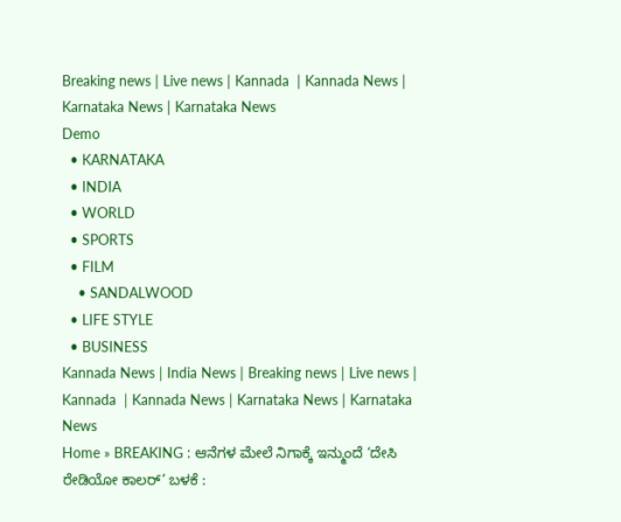Breaking news | Live news | Kannada  | Kannada News | Karnataka News | Karnataka News
Demo
  • KARNATAKA
  • INDIA
  • WORLD
  • SPORTS
  • FILM
    • SANDALWOOD
  • LIFE STYLE
  • BUSINESS
Kannada News | India News | Breaking news | Live news | Kannada  | Kannada News | Karnataka News | Karnataka News
Home » BREAKING : ಆನೆಗಳ ಮೇಲೆ ನಿಗಾಕ್ಕೆ ಇನ್ಮುಂದೆ ‘ದೇಸಿ ರೇಡಿಯೋ ಕಾಲರ್’ ಬಳಕೆ :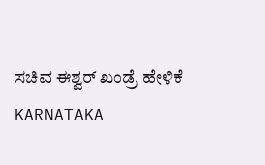ಸಚಿವ ಈಶ್ವರ್ ಖಂಡ್ರೆ ಹೇಳಿಕೆ
KARNATAKA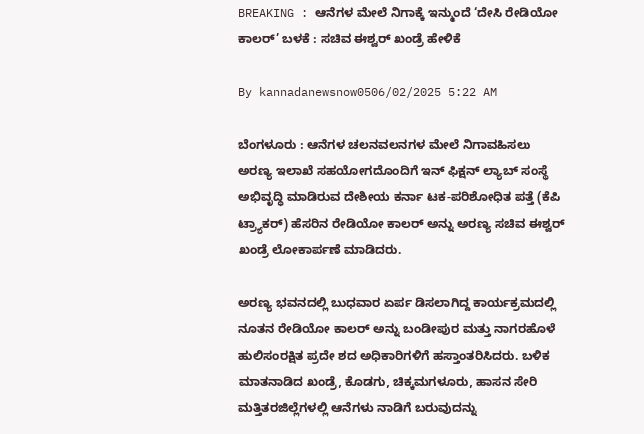BREAKING : ಆನೆಗಳ ಮೇಲೆ ನಿಗಾಕ್ಕೆ ಇನ್ಮುಂದೆ ‘ದೇಸಿ ರೇಡಿಯೋ ಕಾಲರ್’ ಬಳಕೆ : ಸಚಿವ ಈಶ್ವರ್ ಖಂಡ್ರೆ ಹೇಳಿಕೆ

By kannadanewsnow0506/02/2025 5:22 AM

ಬೆಂಗಳೂರು : ಆನೆಗಳ ಚಲನವಲನಗಳ ಮೇಲೆ ನಿಗಾವಹಿಸಲು ಅರಣ್ಯ ಇಲಾಖೆ ಸಹಯೋಗದೊಂದಿಗೆ ಇನ್ ಫಿಕ್ಷನ್ ಲ್ಯಾಬ್‌ ಸಂಸ್ಥೆ ಅಭಿವೃದ್ಧಿ ಮಾಡಿರುವ ದೇಶೀಯ ಕರ್ನಾ ಟಕ-ಪರಿಶೋಧಿತ ಪತ್ತೆ (ಕೆಪಿ ಟ್ರ್ಯಾಕರ್) ಹೆಸರಿನ ರೇಡಿಯೋ ಕಾಲ‌ರ್ ಅನ್ನು ಅರಣ್ಯ ಸಚಿವ ಈಶ್ವರ್ ಖಂಡ್ರೆ ಲೋಕಾರ್ಪಣೆ ಮಾಡಿದರು.

ಅರಣ್ಯ ಭವನದಲ್ಲಿ ಬುಧವಾರ ಏರ್ಪ ಡಿಸಲಾಗಿದ್ದ ಕಾರ್ಯಕ್ರಮದಲ್ಲಿ ನೂತನ ರೇಡಿಯೋ ಕಾಲರ್ ಅನ್ನು ಬಂಡೀಪುರ ಮತ್ತು ನಾಗರಹೊಳೆ ಹುಲಿಸಂರಕ್ಷಿತ ಪ್ರದೇ ಶದ ಅಧಿಕಾರಿಗಳಿಗೆ ಹಸ್ತಾಂತರಿಸಿದರು. ಬಳಿಕ ಮಾತನಾಡಿದ ಖಂಡ್ರೆ, ಕೊಡಗು, ಚಿಕ್ಕಮಗಳೂರು, ಹಾಸನ ಸೇರಿ ಮತ್ತಿತರಜಿಲ್ಲೆಗಳಲ್ಲಿ ಆನೆಗಳು ನಾಡಿಗೆ ಬರುವುದನ್ನು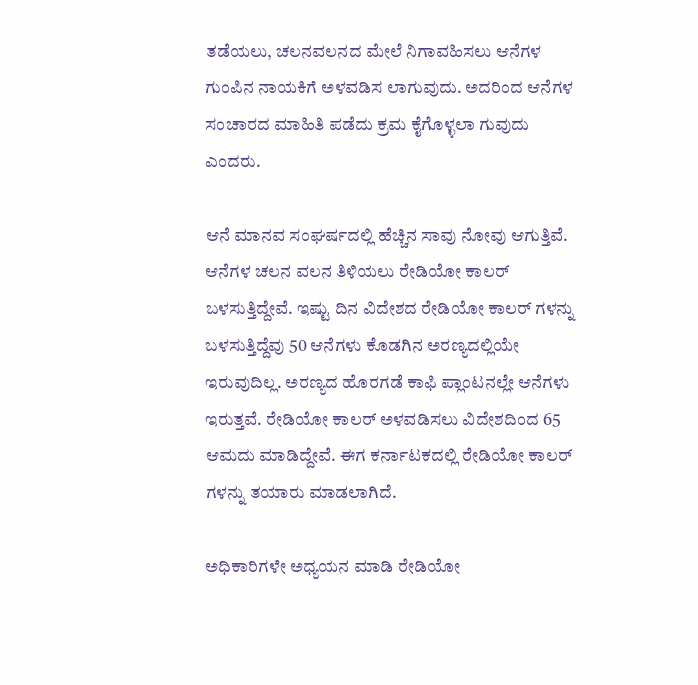ತಡೆಯಲು, ಚಲನವಲನದ ಮೇಲೆ ನಿಗಾವಹಿಸಲು ಆನೆಗಳ ಗುಂಪಿನ ನಾಯಕಿಗೆ ಅಳವಡಿಸ ಲಾಗುವುದು. ಅದರಿಂದ ಆನೆಗಳ ಸಂಚಾರದ ಮಾಹಿತಿ ಪಡೆದು ಕ್ರಮ ಕೈಗೊಳ್ಳಲಾ ಗುವುದು ಎಂದರು.

ಆನೆ ಮಾನವ ಸಂಘರ್ಷದಲ್ಲಿ ಹೆಚ್ಚಿನ ಸಾವು ನೋವು ಆಗುತ್ತಿವೆ. ಆನೆಗಳ ಚಲನ ವಲನ ತಿಳಿಯಲು ರೇಡಿಯೋ ಕಾಲರ್ ಬಳಸುತ್ತಿದ್ದೇವೆ. ಇಷ್ಟು ದಿನ ವಿದೇಶದ ರೇಡಿಯೋ ಕಾಲರ್ ಗಳನ್ನು ಬಳಸುತ್ತಿದ್ದೆವು 50 ಆನೆಗಳು ಕೊಡಗಿನ ಅರಣ್ಯದಲ್ಲಿಯೇ ಇರುವುದಿಲ್ಲ. ಅರಣ್ಯದ ಹೊರಗಡೆ ಕಾಫಿ ಪ್ಲಾಂಟನಲ್ಲೇ ಆನೆಗಳು ಇರುತ್ತವೆ. ರೇಡಿಯೋ ಕಾಲರ್ ಅಳವಡಿಸಲು ವಿದೇಶದಿಂದ 65 ಆಮದು ಮಾಡಿದ್ದೇವೆ. ಈಗ ಕರ್ನಾಟಕದಲ್ಲಿ ರೇಡಿಯೋ ಕಾಲರ್ ಗಳನ್ನು ತಯಾರು ಮಾಡಲಾಗಿದೆ.

ಅಧಿಕಾರಿಗಳೇ ಅಧ್ಯಯನ ಮಾಡಿ ರೇಡಿಯೋ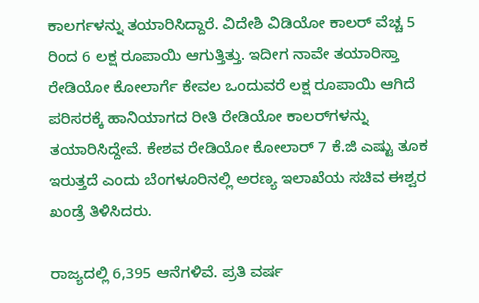ಕಾಲರ್ಗಳನ್ನು ತಯಾರಿಸಿದ್ದಾರೆ. ವಿದೇಶಿ ವಿಡಿಯೋ ಕಾಲರ್ ವೆಚ್ಚ 5 ರಿಂದ 6 ಲಕ್ಷ ರೂಪಾಯಿ ಆಗುತ್ತಿತ್ತು. ಇದೀಗ ನಾವೇ ತಯಾರಿಸ್ತಾ ರೇಡಿಯೋ ಕೋಲಾರ್ಗೆ ಕೇವಲ ಒಂದುವರೆ ಲಕ್ಷ ರೂಪಾಯಿ ಆಗಿದೆ ಪರಿಸರಕ್ಕೆ ಹಾನಿಯಾಗದ ರೀತಿ ರೇಡಿಯೋ ಕಾಲರ್‌ಗಳನ್ನು ತಯಾರಿಸಿದ್ದೇವೆ. ಕೇಶವ ರೇಡಿಯೋ ಕೋಲಾರ್ 7 ಕೆ.ಜಿ ಎಷ್ಟು ತೂಕ ಇರುತ್ತದೆ ಎಂದು ಬೆಂಗಳೂರಿನಲ್ಲಿ ಅರಣ್ಯ ಇಲಾಖೆಯ ಸಚಿವ ಈಶ್ವರ ಖಂಡ್ರೆ ತಿಳಿಸಿದರು.

ರಾಜ್ಯದಲ್ಲಿ 6,395 ಆನೆಗಳಿವೆ. ಪ್ರತಿ ವರ್ಷ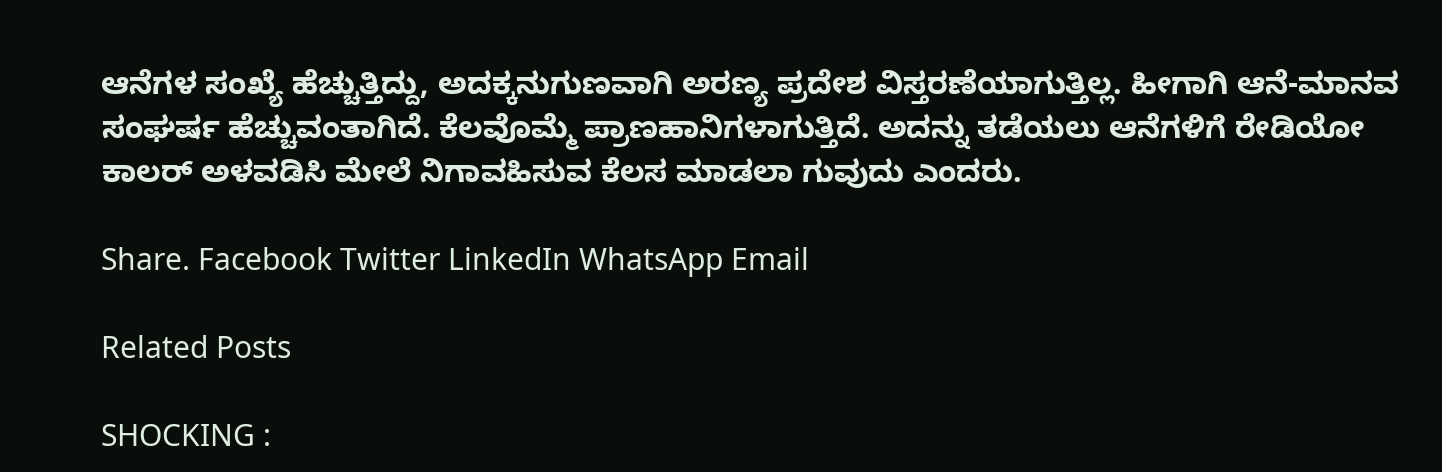ಆನೆಗಳ ಸಂಖ್ಯೆ ಹೆಚ್ಚುತ್ತಿದ್ದು, ಅದಕ್ಕನುಗುಣವಾಗಿ ಅರಣ್ಯ ಪ್ರದೇಶ ವಿಸ್ತರಣೆಯಾಗುತ್ತಿಲ್ಲ. ಹೀಗಾಗಿ ಆನೆ-ಮಾನವ ಸಂಘರ್ಷ ಹೆಚ್ಚುವಂತಾಗಿದೆ. ಕೆಲವೊಮ್ಮೆ ಪ್ರಾಣಹಾನಿಗಳಾಗುತ್ತಿದೆ. ಅದನ್ನು ತಡೆಯಲು ಆನೆಗಳಿಗೆ ರೇಡಿಯೋ ಕಾಲ‌ರ್ ಅಳವಡಿಸಿ ಮೇಲೆ ನಿಗಾವಹಿಸುವ ಕೆಲಸ ಮಾಡಲಾ ಗುವುದು ಎಂದರು.

Share. Facebook Twitter LinkedIn WhatsApp Email

Related Posts

SHOCKING :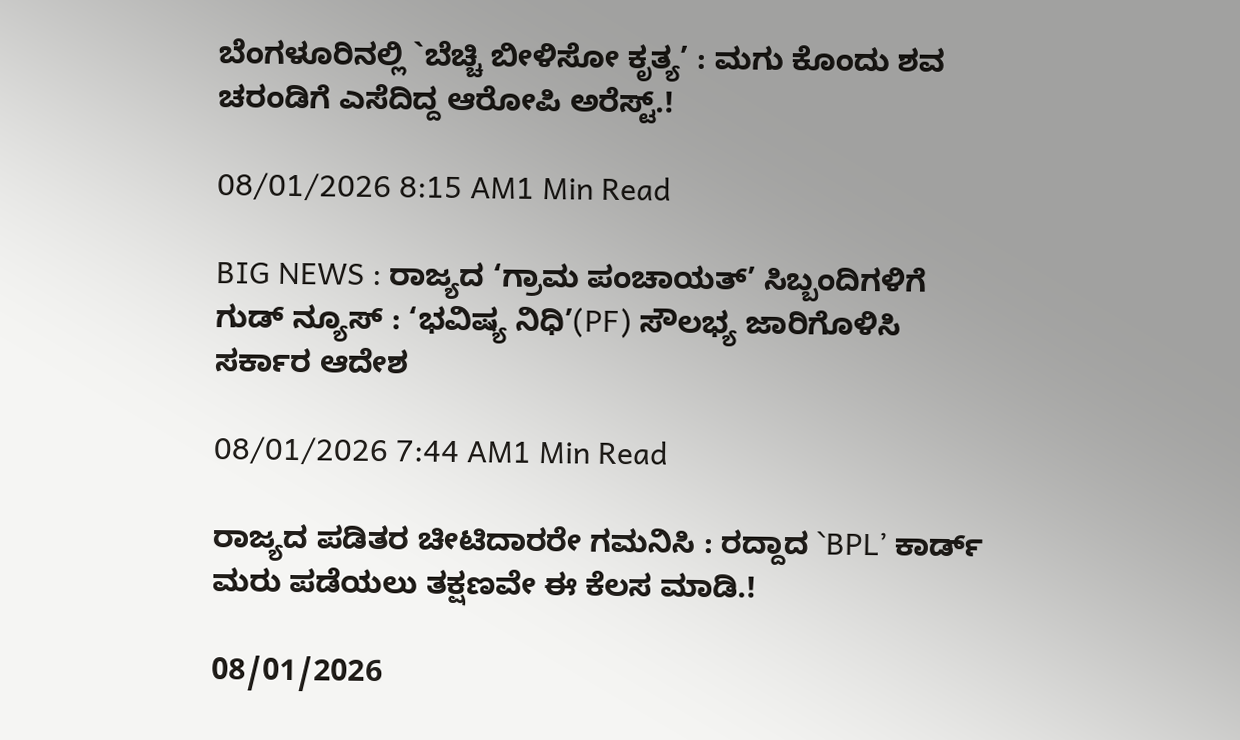ಬೆಂಗಳೂರಿನಲ್ಲಿ `ಬೆಚ್ಚಿ ಬೀಳಿಸೋ ಕೃತ್ಯ’ : ಮಗು ಕೊಂದು ಶವ ಚರಂಡಿಗೆ ಎಸೆದಿದ್ದ ಆರೋಪಿ ಅರೆಸ್ಟ್.!

08/01/2026 8:15 AM1 Min Read

BIG NEWS : ರಾಜ್ಯದ ‘ಗ್ರಾಮ ಪಂಚಾಯತ್’ ಸಿಬ್ಬಂದಿಗಳಿಗೆ ಗುಡ್ ನ್ಯೂಸ್ : ‘ಭವಿಷ್ಯ ನಿಧಿ’(PF) ಸೌಲಭ್ಯ ಜಾರಿಗೊಳಿಸಿ ಸರ್ಕಾರ ಆದೇಶ

08/01/2026 7:44 AM1 Min Read

ರಾಜ್ಯದ ಪಡಿತರ ಚೀಟಿದಾರರೇ ಗಮನಿಸಿ : ರದ್ದಾದ `BPL’ ಕಾರ್ಡ್ ಮರು ಪಡೆಯಲು ತಕ್ಷಣವೇ ಈ ಕೆಲಸ ಮಾಡಿ.!

08/01/2026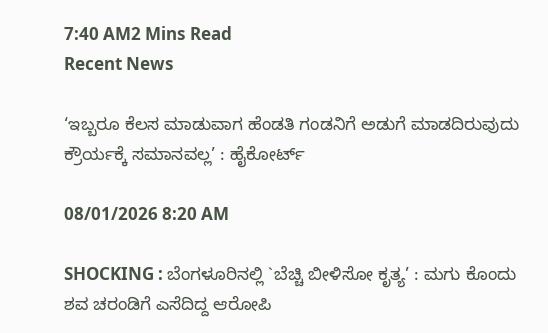7:40 AM2 Mins Read
Recent News

‘ಇಬ್ಬರೂ ಕೆಲಸ ಮಾಡುವಾಗ ಹೆಂಡತಿ ಗಂಡನಿಗೆ ಅಡುಗೆ ಮಾಡದಿರುವುದು ಕ್ರೌರ್ಯಕ್ಕೆ ಸಮಾನವಲ್ಲ’ : ಹೈಕೋರ್ಟ್

08/01/2026 8:20 AM

SHOCKING : ಬೆಂಗಳೂರಿನಲ್ಲಿ `ಬೆಚ್ಚಿ ಬೀಳಿಸೋ ಕೃತ್ಯ’ : ಮಗು ಕೊಂದು ಶವ ಚರಂಡಿಗೆ ಎಸೆದಿದ್ದ ಆರೋಪಿ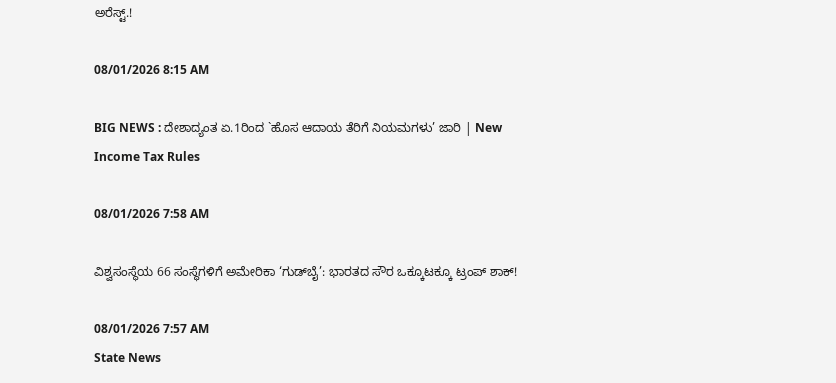ಅರೆಸ್ಟ್.!

08/01/2026 8:15 AM

BIG NEWS : ದೇಶಾದ್ಯಂತ ಏ.1ರಿಂದ `ಹೊಸ ಆದಾಯ ತೆರಿಗೆ ನಿಯಮಗಳು’ ಜಾರಿ | New Income Tax Rules

08/01/2026 7:58 AM

ವಿಶ್ವಸಂಸ್ಥೆಯ 66 ಸಂಸ್ಥೆಗಳಿಗೆ ಅಮೇರಿಕಾ ‘ಗುಡ್‌ಬೈ’: ಭಾರತದ ಸೌರ ಒಕ್ಕೂಟಕ್ಕೂ ಟ್ರಂಪ್ ಶಾಕ್!

08/01/2026 7:57 AM
State News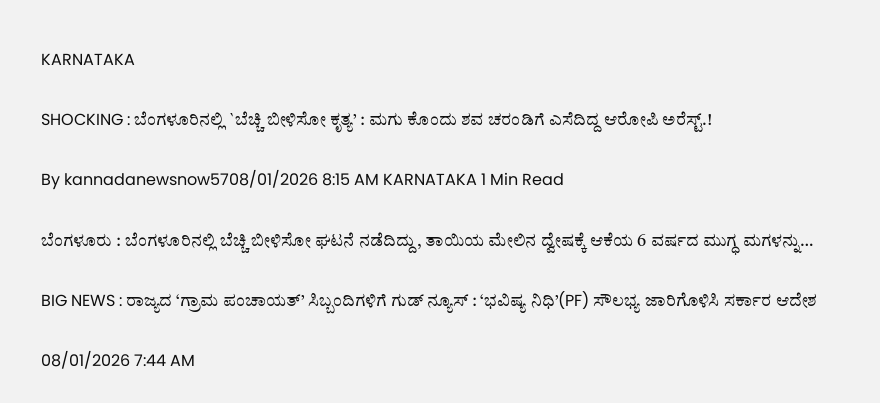KARNATAKA

SHOCKING : ಬೆಂಗಳೂರಿನಲ್ಲಿ `ಬೆಚ್ಚಿ ಬೀಳಿಸೋ ಕೃತ್ಯ’ : ಮಗು ಕೊಂದು ಶವ ಚರಂಡಿಗೆ ಎಸೆದಿದ್ದ ಆರೋಪಿ ಅರೆಸ್ಟ್.!

By kannadanewsnow5708/01/2026 8:15 AM KARNATAKA 1 Min Read

ಬೆಂಗಳೂರು : ಬೆಂಗಳೂರಿನಲ್ಲಿ ಬೆಚ್ಚಿ ಬೀಳಿಸೋ ಘಟನೆ ನಡೆದಿದ್ದು, ತಾಯಿಯ ಮೇಲಿನ ದ್ವೇಷಕ್ಕೆ ಆಕೆಯ 6 ವರ್ಷದ ಮುಗ್ಧ ಮಗಳನ್ನು…

BIG NEWS : ರಾಜ್ಯದ ‘ಗ್ರಾಮ ಪಂಚಾಯತ್’ ಸಿಬ್ಬಂದಿಗಳಿಗೆ ಗುಡ್ ನ್ಯೂಸ್ : ‘ಭವಿಷ್ಯ ನಿಧಿ’(PF) ಸೌಲಭ್ಯ ಜಾರಿಗೊಳಿಸಿ ಸರ್ಕಾರ ಆದೇಶ

08/01/2026 7:44 AM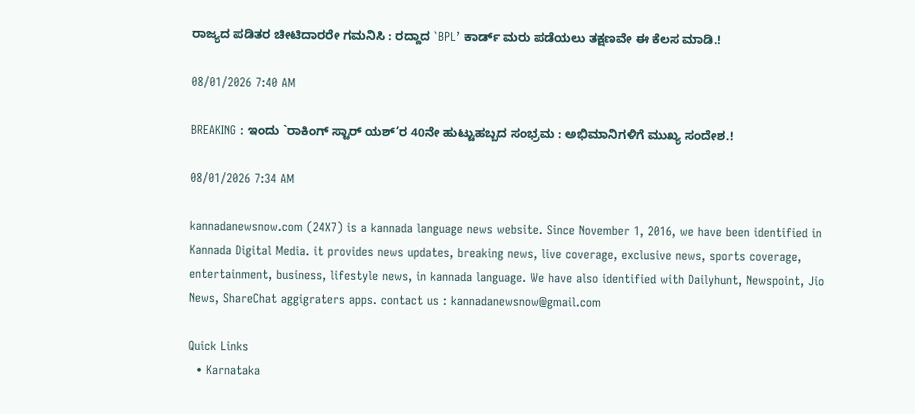ರಾಜ್ಯದ ಪಡಿತರ ಚೀಟಿದಾರರೇ ಗಮನಿಸಿ : ರದ್ದಾದ `BPL’ ಕಾರ್ಡ್ ಮರು ಪಡೆಯಲು ತಕ್ಷಣವೇ ಈ ಕೆಲಸ ಮಾಡಿ.!

08/01/2026 7:40 AM

BREAKING : ಇಂದು `ರಾಕಿಂಗ್ ಸ್ಟಾರ್ ಯಶ್’ರ 40ನೇ ಹುಟ್ಟುಹಬ್ಬದ ಸಂಭ್ರಮ : ಅಭಿಮಾನಿಗಳಿಗೆ ಮುಖ್ಯ ಸಂದೇಶ.!

08/01/2026 7:34 AM

kannadanewsnow.com (24X7) is a kannada language news website. Since November 1, 2016, we have been identified in Kannada Digital Media. it provides news updates, breaking news, live coverage, exclusive news, sports coverage, entertainment, business, lifestyle news, in kannada language. We have also identified with Dailyhunt, Newspoint, Jio News, ShareChat aggigraters apps. contact us : kannadanewsnow@gmail.com

Quick Links
  • Karnataka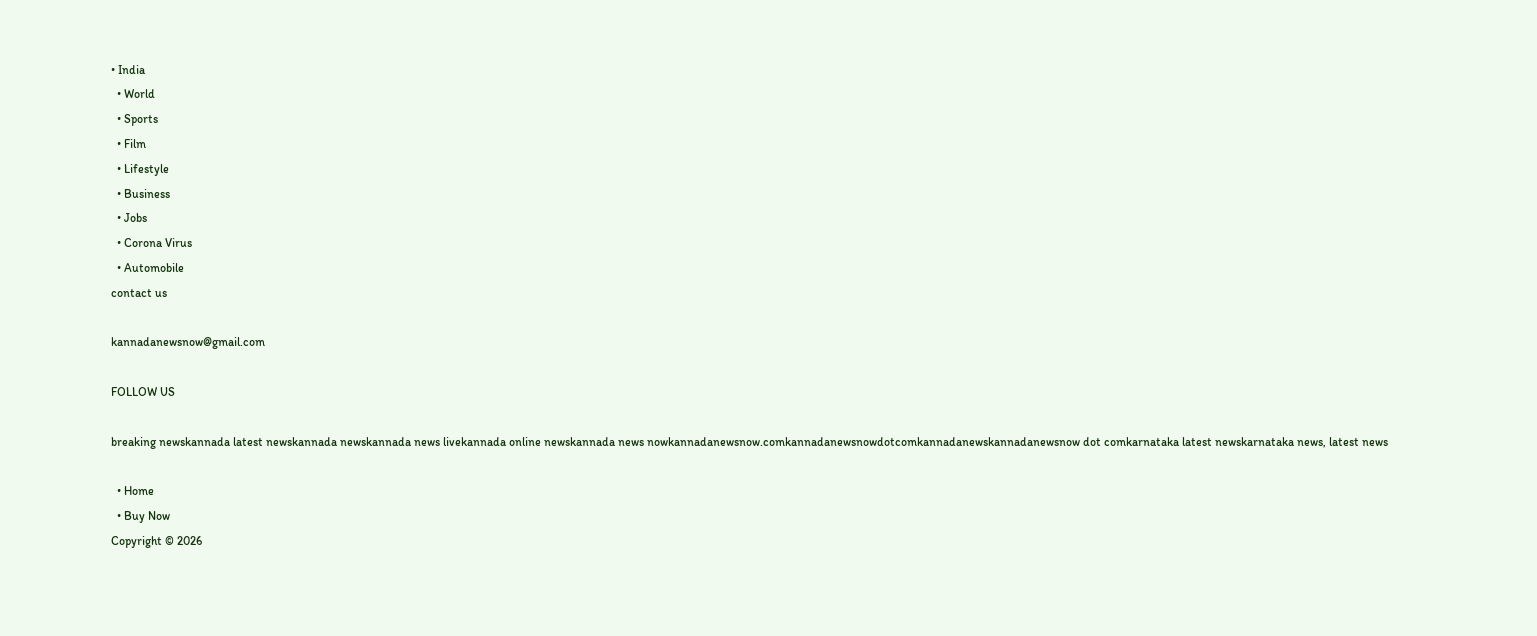• India
  • World
  • Sports
  • Film
  • Lifestyle
  • Business
  • Jobs
  • Corona Virus
  • Automobile
contact us

kannadanewsnow@gmail.com

FOLLOW US

breaking newskannada latest newskannada newskannada news livekannada online newskannada news nowkannadanewsnow.comkannadanewsnowdotcomkannadanewskannadanewsnow dot comkarnataka latest newskarnataka news, latest news

  • Home
  • Buy Now
Copyright © 2026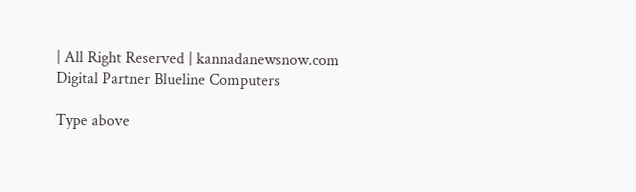| All Right Reserved | kannadanewsnow.com
Digital Partner Blueline Computers

Type above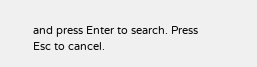and press Enter to search. Press Esc to cancel.